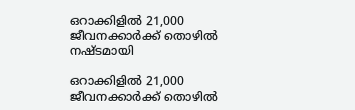ഒറാക്കിളിൽ 21,000 ജീവനക്കാർക്ക് തൊഴിൽ നഷ്ടമായി

ഒറാക്കിളിൽ 21,000 ജീവനക്കാർക്ക് തൊഴിൽ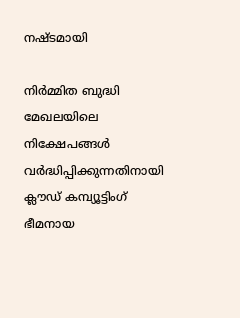നഷ്ടമായി

നിർമ്മിത ബുദ്ധി മേഖലയിലെ നിക്ഷേപങ്ങൾ വർദ്ധിപ്പിക്കുന്നതിനായി ക്ലൗഡ് കമ്പ്യൂട്ടിംഗ് ഭീമനായ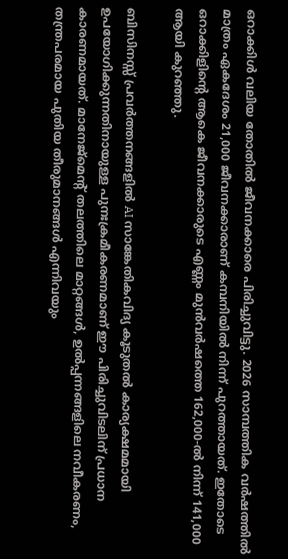ഒറാക്കിൾ വലിയ തോതിൽ ജീവനക്കാരെ പിരിച്ചുവിട്ടു. 2026 സാമ്പത്തിക വർഷത്തിൽ മാത്രം ഏകദേശം 21,000 ജീവനക്കാരാണ് കമ്പനിയിൽ നിന്ന് പുറത്തായത്. ഇതോടെ ഒറാക്കിളിന്റെ ആകെ ജീവനക്കാരുടെ എണ്ണം മുൻവർഷത്തെ 162,000-ൽ നിന്ന് 141,000 ആയി കുറഞ്ഞു.

ബിസിനസ്സ് പ്രവർത്തനങ്ങളിൽ AI സാങ്കേതികവിദ്യ കൂടുതൽ കാര്യക്ഷമമായി ഉപയോഗിക്കുന്നതിനായുള്ള പുനഃക്രമീകരണമാണ് ഈ പിരിച്ചുവിടലിന് പ്രധാന കാരണമായത്. മാനേജ്‌മെന്റ് തലത്തിലെ മാറ്റങ്ങൾ, ഉൽപ്പന്നങ്ങളിലെ നവീകരണം, തന്ത്രപരമായ പുതിയ തീരുമാനങ്ങൾ എന്നിവയും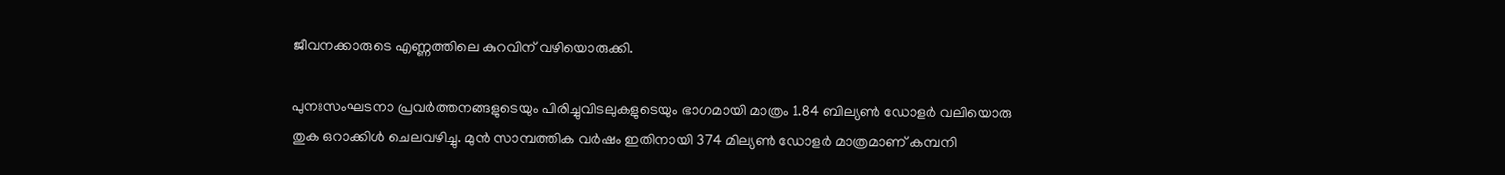ജീവനക്കാരുടെ എണ്ണത്തിലെ കുറവിന് വഴിയൊരുക്കി.

പുനഃസംഘടനാ പ്രവർത്തനങ്ങളുടെയും പിരിച്ചുവിടലുകളുടെയും ഭാഗമായി മാത്രം 1.84 ബില്യൺ ഡോളർ വലിയൊരു തുക ഒറാക്കിൾ ചെലവഴിച്ചു. മുൻ സാമ്പത്തിക വർഷം ഇതിനായി 374 മില്യൺ ഡോളർ മാത്രമാണ് കമ്പനി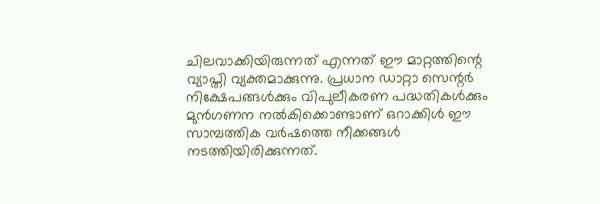ചിലവാക്കിയിരുന്നത് എന്നത് ഈ മാറ്റത്തിന്റെ വ്യാപ്തി വ്യക്തമാക്കുന്നു. പ്രധാന ഡാറ്റാ സെന്റർ നിക്ഷേപങ്ങൾക്കും വിപുലീകരണ പദ്ധതികൾക്കും മുൻഗണന നൽകിക്കൊണ്ടാണ് ഒറാക്കിൾ ഈ സാമ്പത്തിക വർഷത്തെ നീക്കങ്ങൾ നടത്തിയിരിക്കുന്നത്.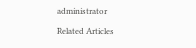administrator

Related Articles